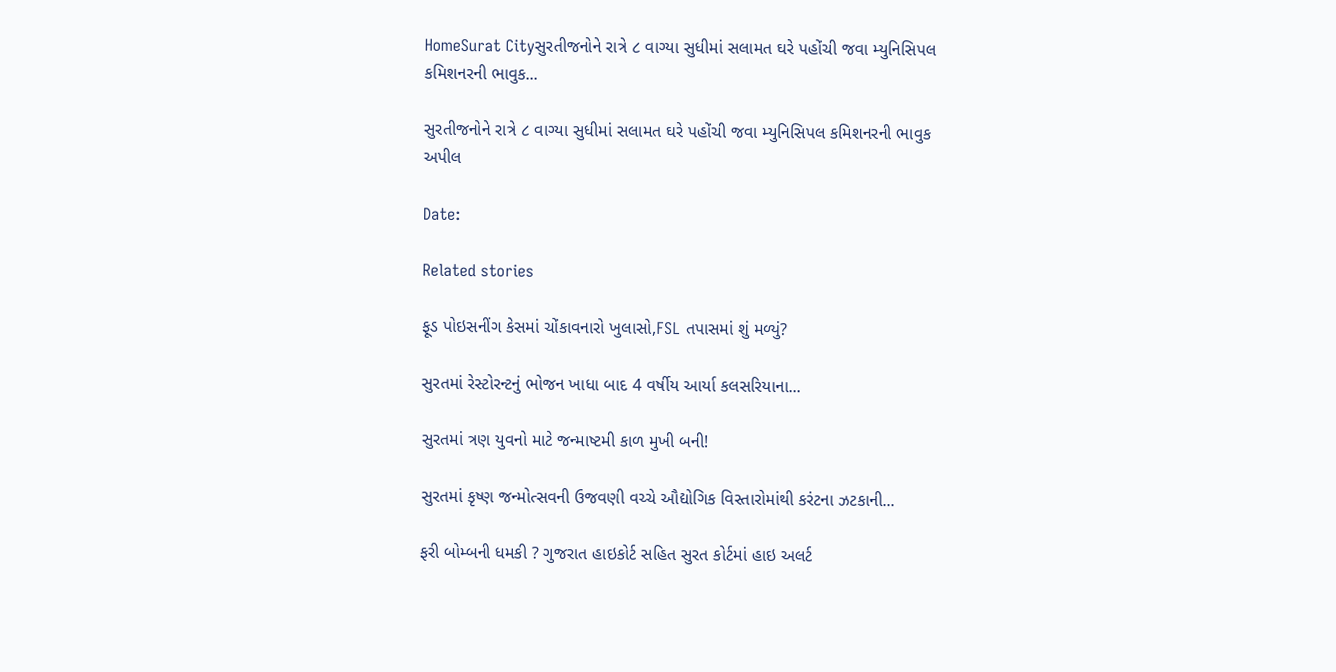HomeSurat Cityસુરતીજનોને રાત્રે ૮ વાગ્યા સુધીમાં સલામત ઘરે પહોંચી જવા મ્યુનિસિપલ કમિશનરની ભાવુક...

સુરતીજનોને રાત્રે ૮ વાગ્યા સુધીમાં સલામત ઘરે પહોંચી જવા મ્યુનિસિપલ કમિશનરની ભાવુક અપીલ

Date:

Related stories

ફૂડ પોઇસનીંગ કેસમાં ચોંકાવનારો ખુલાસો,FSL તપાસમાં શું મળ્યું?

સુરતમાં રેસ્ટોરન્ટનું ભોજન ખાધા બાદ 4 વર્ષીય આર્યા કલસરિયાના...

સુરતમાં ત્રણ યુવનો માટે જન્માષ્ટમી કાળ મુખી બની!

સુરતમાં કૃષ્ણ જન્મોત્સવની ઉજવણી વચ્ચે ઔદ્યોગિક વિસ્તારોમાંથી કરંટના ઝટકાની...

ફરી બોમ્બની ધમકી ? ગુજરાત હાઇકોર્ટ સહિત સુરત કોર્ટમાં હાઇ અલર્ટ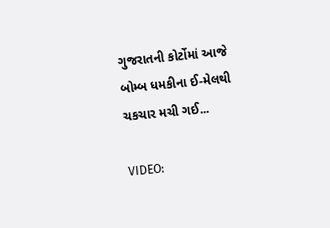ગુજરાતની કોર્ટોમાં આજે બોમ્બ ધમકીના ઈ-મેલથી ચકચાર મચી ગઈ...

VIDEO: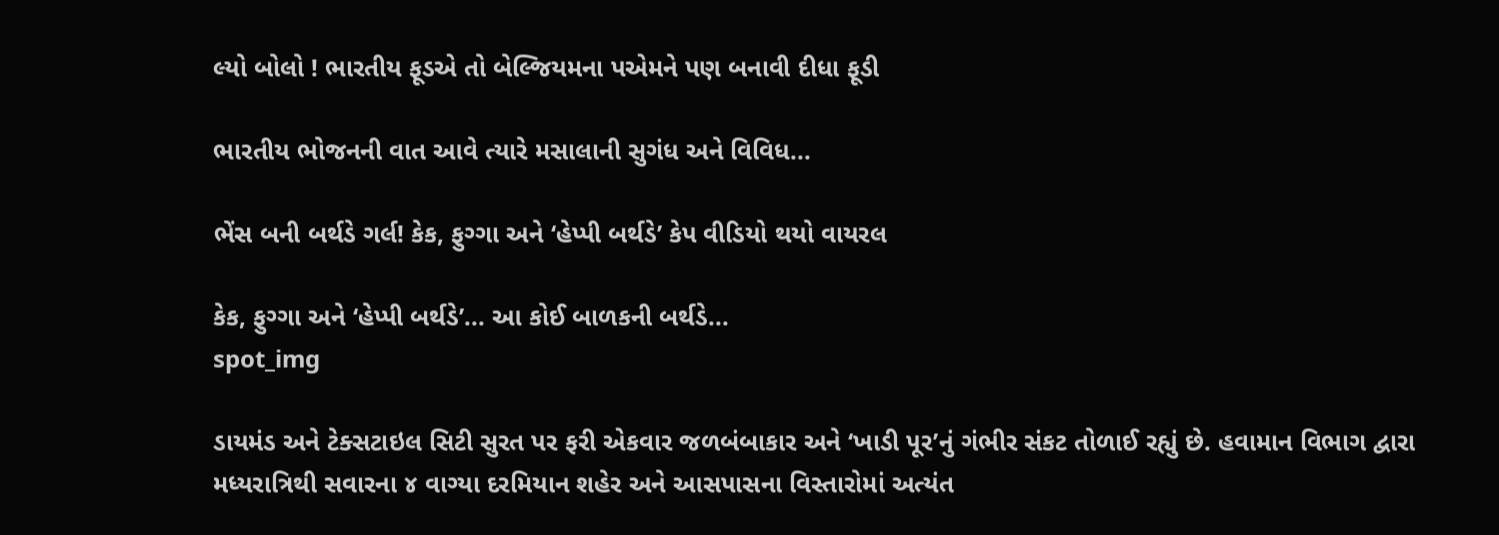લ્યો બોલો ! ભારતીય ફૂડએ તો બેલ્જિયમના પએમને પણ બનાવી દીધા ફૂડી

ભારતીય ભોજનની વાત આવે ત્યારે મસાલાની સુગંધ અને વિવિધ...

ભેંસ બની બર્થડે ગર્લ! કેક, ફુગ્ગા અને ‘હેપ્પી બર્થડે’ કેપ વીડિયો થયો વાયરલ

કેક, ફુગ્ગા અને ‘હેપ્પી બર્થડે’... આ કોઈ બાળકની બર્થડે...
spot_img

ડાયમંડ અને ટેક્સટાઇલ સિટી સુરત પર ફરી એકવાર જળબંબાકાર અને ‘ખાડી પૂર’નું ગંભીર સંકટ તોળાઈ રહ્યું છે. હવામાન વિભાગ દ્વારા મધ્યરાત્રિથી સવારના ૪ વાગ્યા દરમિયાન શહેર અને આસપાસના વિસ્તારોમાં અત્યંત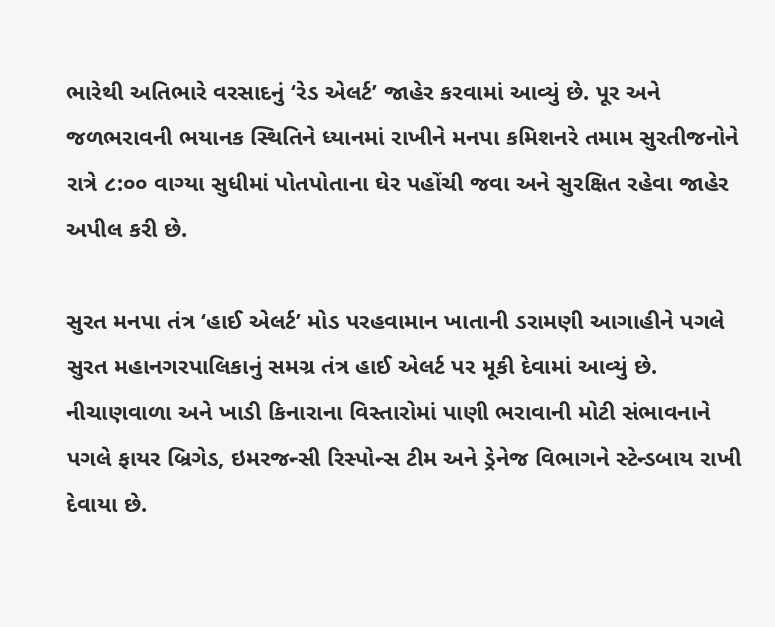ભારેથી અતિભારે વરસાદનું ‘રેડ એલર્ટ’ જાહેર કરવામાં આવ્યું છે. પૂર અને જળભરાવની ભયાનક સ્થિતિને ધ્યાનમાં રાખીને મનપા કમિશનરે તમામ સુરતીજનોને રાત્રે ૮:૦૦ વાગ્યા સુધીમાં પોતપોતાના ઘેર પહોંચી જવા અને સુરક્ષિત રહેવા જાહેર અપીલ કરી છે.

સુરત મનપા તંત્ર ‘હાઈ એલર્ટ’ મોડ પરહવામાન ખાતાની ડરામણી આગાહીને પગલે સુરત મહાનગરપાલિકાનું સમગ્ર તંત્ર હાઈ એલર્ટ પર મૂકી દેવામાં આવ્યું છે. નીચાણવાળા અને ખાડી કિનારાના વિસ્તારોમાં પાણી ભરાવાની મોટી સંભાવનાને પગલે ફાયર બ્રિગેડ, ઇમરજન્સી રિસ્પોન્સ ટીમ અને ડ્રેનેજ વિભાગને સ્ટેન્ડબાય રાખી દેવાયા છે.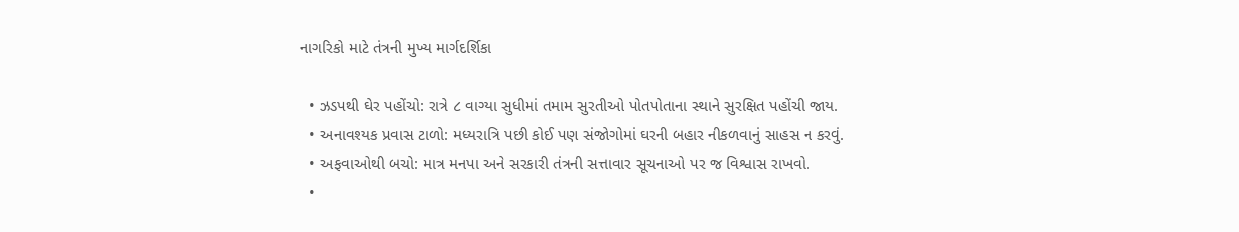નાગરિકો માટે તંત્રની મુખ્ય માર્ગદર્શિકા

  • ઝડપથી ઘેર પહોંચો: રાત્રે ૮ વાગ્યા સુધીમાં તમામ સુરતીઓ પોતપોતાના સ્થાને સુરક્ષિત પહોંચી જાય.
  • અનાવશ્યક પ્રવાસ ટાળો: મધ્યરાત્રિ પછી કોઈ પણ સંજોગોમાં ઘરની બહાર નીકળવાનું સાહસ ન કરવું.
  • અફવાઓથી બચો: માત્ર મનપા અને સરકારી તંત્રની સત્તાવાર સૂચનાઓ પર જ વિશ્વાસ રાખવો.
  •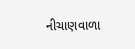નીચાણવાળા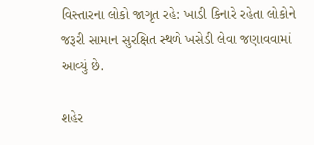વિસ્તારના લોકો જાગૃત રહે: ખાડી કિનારે રહેતા લોકોને જરૂરી સામાન સુરક્ષિત સ્થળે ખસેડી લેવા જણાવવામાં આવ્યું છે.

શહેર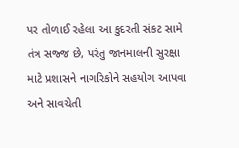પર તોળાઈ રહેલા આ કુદરતી સંકટ સામે તંત્ર સજ્જ છે, પરંતુ જાનમાલની સુરક્ષા માટે પ્રશાસને નાગરિકોને સહયોગ આપવા અને સાવચેતી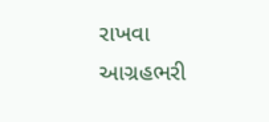રાખવા આગ્રહભરી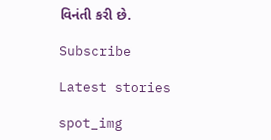વિનંતી કરી છે.

Subscribe

Latest stories

spot_img